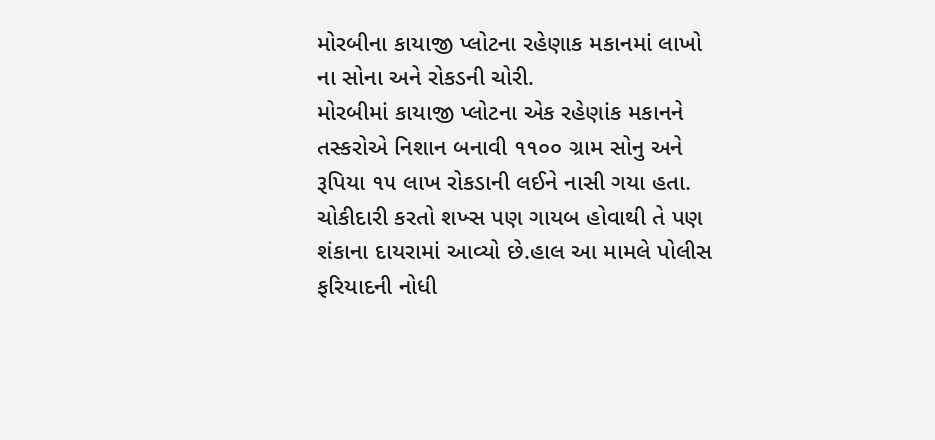મોરબીના કાયાજી પ્લોટના રહેણાક મકાનમાં લાખો ના સોના અને રોકડની ચોરી.
મોરબીમાં કાયાજી પ્લોટના એક રહેણાંક મકાનને તસ્કરોએ નિશાન બનાવી ૧૧૦૦ ગ્રામ સોનુ અને રૂપિયા ૧૫ લાખ રોકડાની લઈને નાસી ગયા હતા. ચોકીદારી કરતો શખ્સ પણ ગાયબ હોવાથી તે પણ શંકાના દાયરામાં આવ્યો છે.હાલ આ મામલે પોલીસ ફરિયાદની નોધી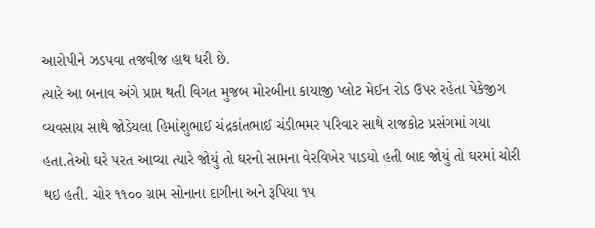આરોપીને ઝડપવા તજવીજ હાથ ધરી છે.
ત્યારે આ બનાવ અંગે પ્રાપ્ત થતી વિગત મુજબ મોરબીના કાયાજી પ્લોટ મેઈન રોડ ઉપર રહેતા પેકેજીગ વ્યવસાય સાથે જોડેયલા હિમાંશુભાઈ ચંદ્રકાંતભાઈ ચંડીભમર પરિવાર સાથે રાજકોટ પ્રસંગમાં ગયા હતા.તેઓ ઘરે પરત આવ્યા ત્યારે જોયું તો ઘરનો સામના વેરવિખેર પાડયો હતી બાદ જોયું તો ઘરમાં ચોરી થઇ હતી. ચોર ૧૧૦૦ ગ્રામ સોનાના દાગીના અને રૂપિયા ૧૫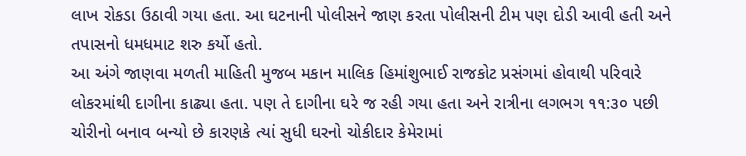લાખ રોકડા ઉઠાવી ગયા હતા. આ ઘટનાની પોલીસને જાણ કરતા પોલીસની ટીમ પણ દોડી આવી હતી અને તપાસનો ધમધમાટ શરુ કર્યો હતો.
આ અંગે જાણવા મળતી માહિતી મુજબ મકાન માલિક હિમાંશુભાઈ રાજકોટ પ્રસંગમાં હોવાથી પરિવારે લોકરમાંથી દાગીના કાઢ્યા હતા. પણ તે દાગીના ઘરે જ રહી ગયા હતા અને રાત્રીના લગભગ ૧૧:૩૦ પછી ચોરીનો બનાવ બન્યો છે કારણકે ત્યાં સુધી ઘરનો ચોકીદાર કેમેરામાં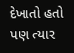દેખાતો હતો પણ ત્યાર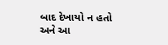બાદ દેખાયો ન હતો અને આ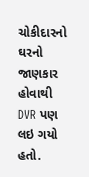ચોકીદારનો ઘરનો જાણકાર હોવાથી DVR પણ લઇ ગયો હતો.